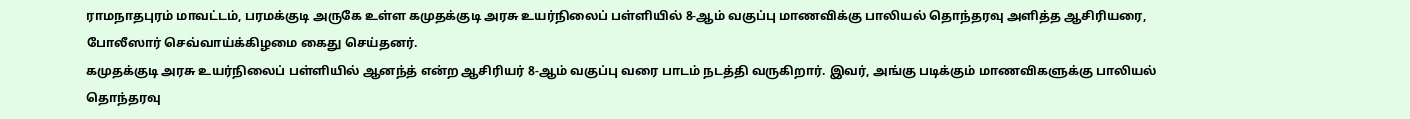ராமநாதபுரம் மாவட்டம், பரமக்குடி அருகே உள்ள கமுதக்குடி அரசு உயர்நிலைப் பள்ளியில் 8-ஆம் வகுப்பு மாணவிக்கு பாலியல் தொந்தரவு அளித்த ஆசிரியரை, போலீஸார் செவ்வாய்க்கிழமை கைது செய்தனர்.
கமுதக்குடி அரசு உயர்நிலைப் பள்ளியில் ஆனந்த் என்ற ஆசிரியர் 8-ஆம் வகுப்பு வரை பாடம் நடத்தி வருகிறார். இவர், அங்கு படிக்கும் மாணவிகளுக்கு பாலியல் தொந்தரவு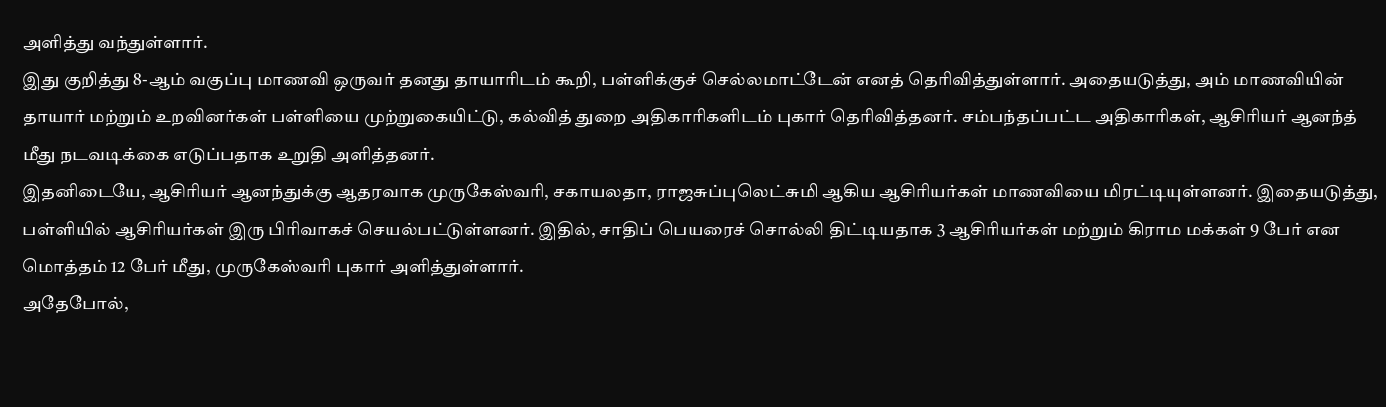அளித்து வந்துள்ளார்.
இது குறித்து 8-ஆம் வகுப்பு மாணவி ஒருவர் தனது தாயாரிடம் கூறி, பள்ளிக்குச் செல்லமாட்டேன் எனத் தெரிவித்துள்ளார். அதையடுத்து, அம் மாணவியின் தாயார் மற்றும் உறவினர்கள் பள்ளியை முற்றுகையிட்டு, கல்வித் துறை அதிகாரிகளிடம் புகார் தெரிவித்தனர். சம்பந்தப்பட்ட அதிகாரிகள், ஆசிரியர் ஆனந்த் மீது நடவடிக்கை எடுப்பதாக உறுதி அளித்தனர்.
இதனிடையே, ஆசிரியர் ஆனந்துக்கு ஆதரவாக முருகேஸ்வரி, சகாயலதா, ராஜசுப்புலெட்சுமி ஆகிய ஆசிரியர்கள் மாணவியை மிரட்டியுள்ளனர். இதையடுத்து, பள்ளியில் ஆசிரியர்கள் இரு பிரிவாகச் செயல்பட்டுள்ளனர். இதில், சாதிப் பெயரைச் சொல்லி திட்டியதாக 3 ஆசிரியர்கள் மற்றும் கிராம மக்கள் 9 பேர் என மொத்தம் 12 பேர் மீது, முருகேஸ்வரி புகார் அளித்துள்ளார்.
அதேபோல்,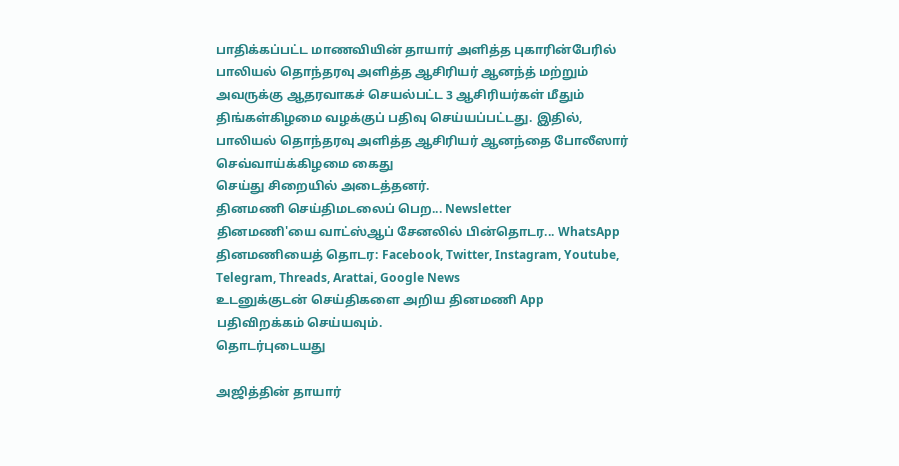பாதிக்கப்பட்ட மாணவியின் தாயார் அளித்த புகாரின்பேரில் பாலியல் தொந்தரவு அளித்த ஆசிரியர் ஆனந்த் மற்றும் அவருக்கு ஆதரவாகச் செயல்பட்ட 3 ஆசிரியர்கள் மீதும் திங்கள்கிழமை வழக்குப் பதிவு செய்யப்பட்டது. இதில், பாலியல் தொந்தரவு அளித்த ஆசிரியர் ஆனந்தை போலீஸார் செவ்வாய்க்கிழமை கைது
செய்து சிறையில் அடைத்தனர்.
தினமணி செய்திமடலைப் பெற... Newsletter
தினமணி'யை வாட்ஸ்ஆப் சேனலில் பின்தொடர... WhatsApp
தினமணியைத் தொடர: Facebook, Twitter, Instagram, Youtube, Telegram, Threads, Arattai, Google News
உடனுக்குடன் செய்திகளை அறிய தினமணி App பதிவிறக்கம் செய்யவும்.
தொடர்புடையது

அஜித்தின் தாயார்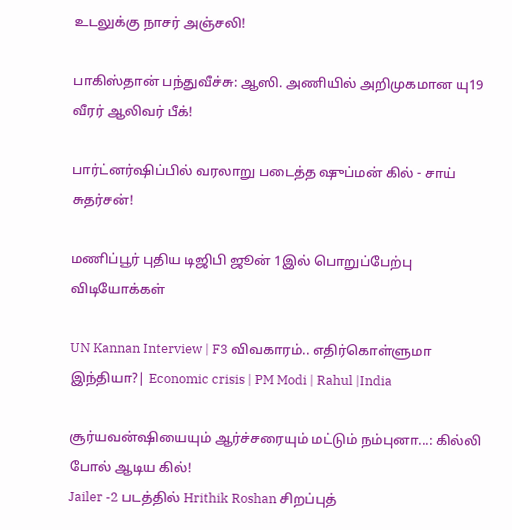உடலுக்கு நாசர் அஞ்சலி!

பாகிஸ்தான் பந்துவீச்சு: ஆஸி. அணியில் அறிமுகமான யு19 வீரர் ஆலிவர் பீக்!

பார்ட்னர்ஷிப்பில் வரலாறு படைத்த ஷுப்மன் கில் - சாய் சுதர்சன்!

மணிப்பூர் புதிய டிஜிபி ஜூன் 1இல் பொறுப்பேற்பு
விடியோக்கள்

UN Kannan Interview | F3 விவகாரம்.. எதிர்கொள்ளுமா இந்தியா?| Economic crisis | PM Modi | Rahul |India

சூர்யவன்ஷியையும் ஆர்ச்சரையும் மட்டும் நம்புனா...: கில்லி போல் ஆடிய கில்!
Jailer -2 படத்தில் Hrithik Roshan சிறப்புத்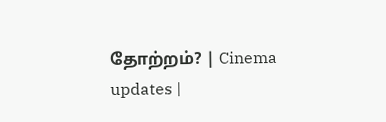தோற்றம்? | Cinema updates |